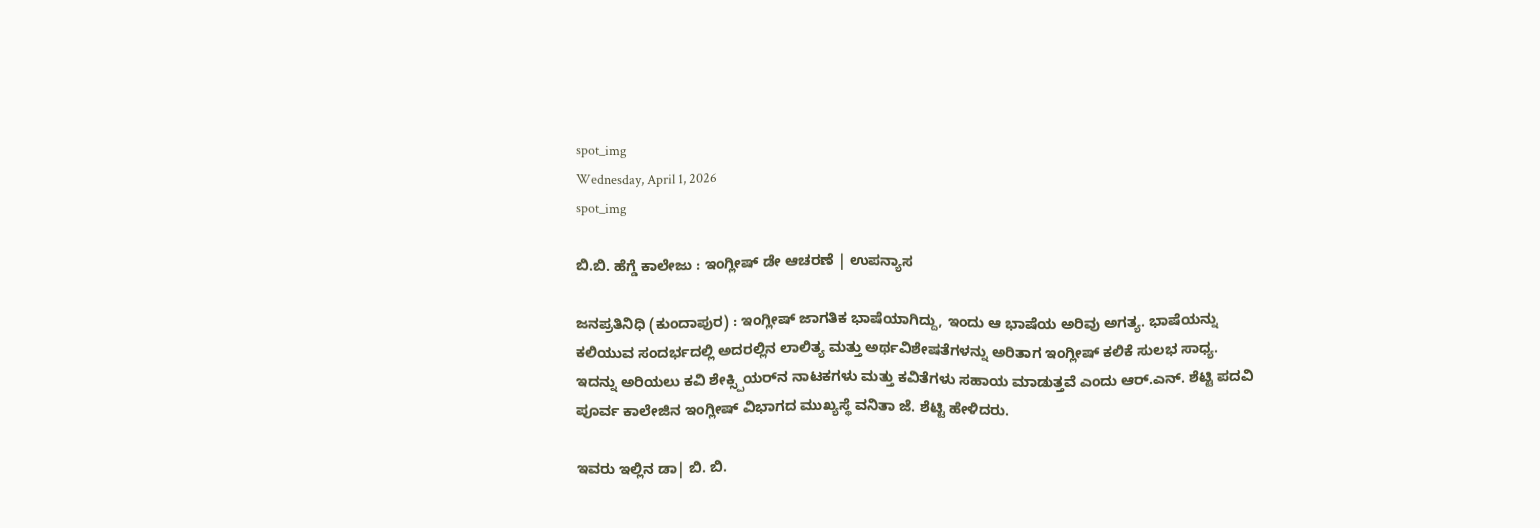spot_img
Wednesday, April 1, 2026
spot_img

ಬಿ.ಬಿ. ಹೆಗ್ಡೆ ಕಾಲೇಜು : ಇಂಗ್ಲೀಷ್ ಡೇ ಆಚರಣೆ | ಉಪನ್ಯಾಸ

ಜನಪ್ರತಿನಿಧಿ (ಕುಂದಾಪುರ) : ಇಂಗ್ಲೀಷ್ ಜಾಗತಿಕ ಭಾಷೆಯಾಗಿದ್ದು, ಇಂದು ಆ ಭಾಷೆಯ ಅರಿವು ಅಗತ್ಯ. ಭಾಷೆಯನ್ನು ಕಲಿಯುವ ಸಂದರ್ಭದಲ್ಲಿ ಅದರಲ್ಲಿನ ಲಾಲಿತ್ಯ ಮತ್ತು ಅರ್ಥವಿಶೇಷತೆಗಳನ್ನು ಅರಿತಾಗ ಇಂಗ್ಲೀಷ್ ಕಲಿಕೆ ಸುಲಭ ಸಾಧ್ಯ. ಇದನ್ನು ಅರಿಯಲು ಕವಿ ಶೇಕ್ಸ್ಪಿಯರ್‌ನ ನಾಟಕಗಳು ಮತ್ತು ಕವಿತೆಗಳು ಸಹಾಯ ಮಾಡುತ್ತವೆ ಎಂದು ಆರ್.ಎನ್. ಶೆಟ್ಟಿ ಪದವಿ ಪೂರ್ವ ಕಾಲೇಜಿನ ಇಂಗ್ಲೀಷ್ ವಿಭಾಗದ ಮುಖ್ಯಸ್ಥೆ ವನಿತಾ ಜೆ. ಶೆಟ್ಟಿ ಹೇಳಿದರು.

ಇವರು ಇಲ್ಲಿನ ಡಾ| ಬಿ. ಬಿ.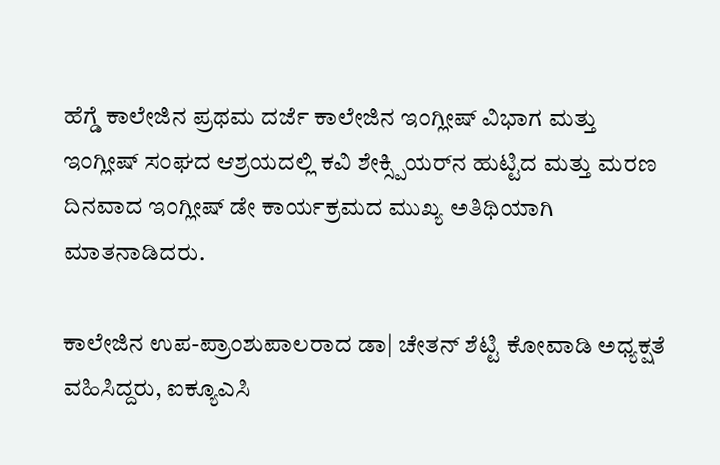ಹೆಗ್ಡೆ ಕಾಲೇಜಿನ ಪ್ರಥಮ ದರ್ಜೆ ಕಾಲೇಜಿನ ಇಂಗ್ಲೀಷ್ ವಿಭಾಗ ಮತ್ತು ಇಂಗ್ಲೀಷ್ ಸಂಘದ ಆಶ್ರಯದಲ್ಲಿ ಕವಿ ಶೇಕ್ಸ್ಪಿಯರ್‌ನ ಹುಟ್ಟಿದ ಮತ್ತು ಮರಣ ದಿನವಾದ ಇಂಗ್ಲೀಷ್ ಡೇ ಕಾರ್ಯಕ್ರಮದ ಮುಖ್ಯ ಅತಿಥಿಯಾಗಿ ಮಾತನಾಡಿದರು.

ಕಾಲೇಜಿನ ಉಪ-ಪ್ರಾಂಶುಪಾಲರಾದ ಡಾ| ಚೇತನ್ ಶೆಟ್ಟಿ ಕೋವಾಡಿ ಅಧ್ಯಕ್ಷತೆ ವಹಿಸಿದ್ದರು, ಐಕ್ಯೂಎಸಿ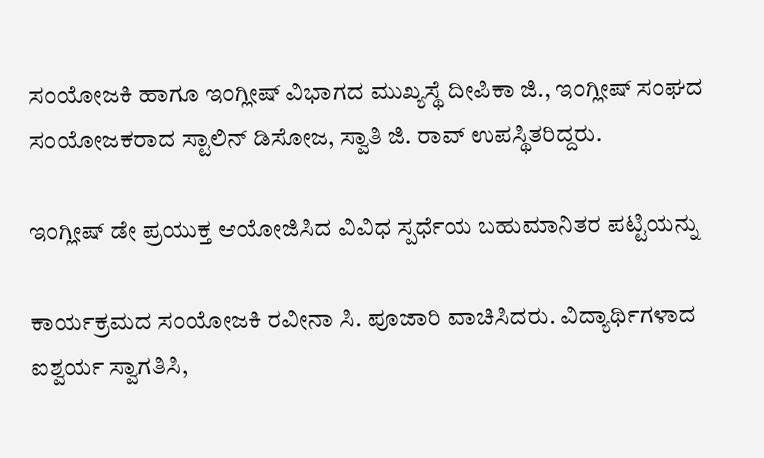ಸಂಯೋಜಕಿ ಹಾಗೂ ಇಂಗ್ಲೀಷ್ ವಿಭಾಗದ ಮುಖ್ಯಸ್ಥೆ ದೀಪಿಕಾ ಜಿ., ಇಂಗ್ಲೀಷ್ ಸಂಘದ ಸಂಯೋಜಕರಾದ ಸ್ಟಾಲಿನ್ ಡಿಸೋಜ, ಸ್ವಾತಿ ಜಿ. ರಾವ್ ಉಪಸ್ಥಿತರಿದ್ದರು.

ಇಂಗ್ಲೀಷ್ ಡೇ ಪ್ರಯುಕ್ತ ಆಯೋಜಿಸಿದ ವಿವಿಧ ಸ್ಪರ್ಧೆಯ ಬಹುಮಾನಿತರ ಪಟ್ಟಿಯನ್ನು

ಕಾರ್ಯಕ್ರಮದ ಸಂಯೋಜಕಿ ರವೀನಾ ಸಿ. ಪೂಜಾರಿ ವಾಚಿಸಿದರು. ವಿದ್ಯಾರ್ಥಿಗಳಾದ ಐಶ್ವರ್ಯ ಸ್ವಾಗತಿಸಿ,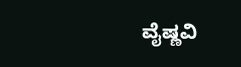ವೈಷ್ಣವಿ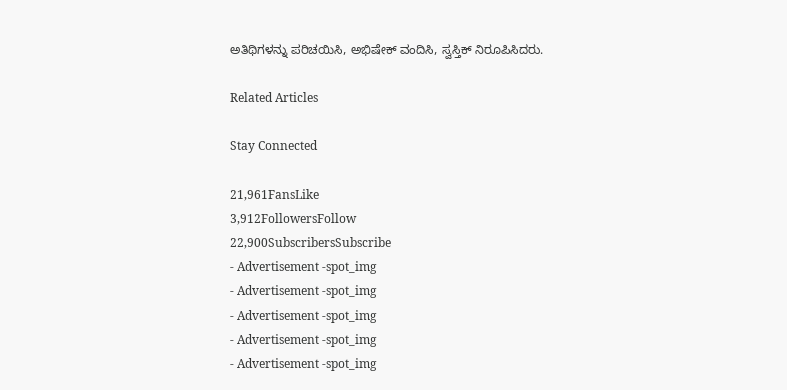ಅತಿಥಿಗಳನ್ನು ಪರಿಚಯಿಸಿ, ಅಭಿಷೇಕ್ ವಂದಿಸಿ, ಸ್ವಸ್ತಿಕ್ ನಿರೂಪಿಸಿದರು.

Related Articles

Stay Connected

21,961FansLike
3,912FollowersFollow
22,900SubscribersSubscribe
- Advertisement -spot_img
- Advertisement -spot_img
- Advertisement -spot_img
- Advertisement -spot_img
- Advertisement -spot_img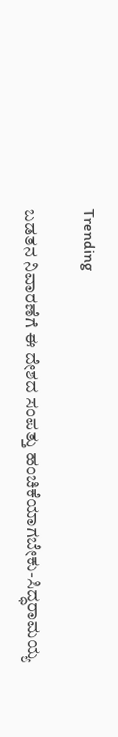Trending

ಬಡತನ ನಿವಾರಣೆಗೆ ಈ ದೇಶದ ಸಂಪತ್ತು ಹಂಚಿಕೆಯಾಗಬೇಕು-ಸಿದ್ಧರಾಮಯ್ಯ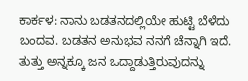ಕಾರ್ಕಳ: ನಾನು ಬಡತನದಲ್ಲಿಯೇ ಹುಟ್ಟಿ ಬೆಳೆದು ಬಂದವ. ಬಡತನ ಅನುಭವ ನನಗೆ ಚೆನ್ನಾಗಿ ಇದೆ. ತುತ್ತು ಅನ್ನಕ್ಕೂ ಜನ ಒದ್ದಾಡುತ್ತಿರುವುದನ್ನು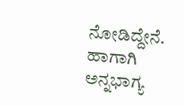ನೋಡಿದ್ದೇನೆ. ಹಾಗಾಗಿ ಅನ್ನಭಾಗ್ಯ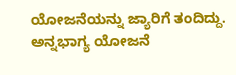ಯೋಜನೆಯನ್ನು ಜ್ಯಾರಿಗೆ ತಂದಿದ್ದು. ಅನ್ನಭಾಗ್ಯ ಯೋಜನೆ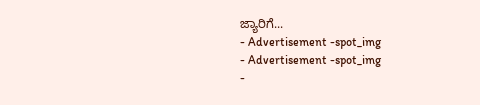ಜ್ಯಾರಿಗೆ...
- Advertisement -spot_img
- Advertisement -spot_img
-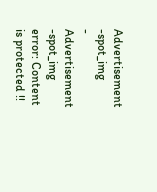Advertisement -spot_img
- Advertisement -spot_img
error: Content is protected !!